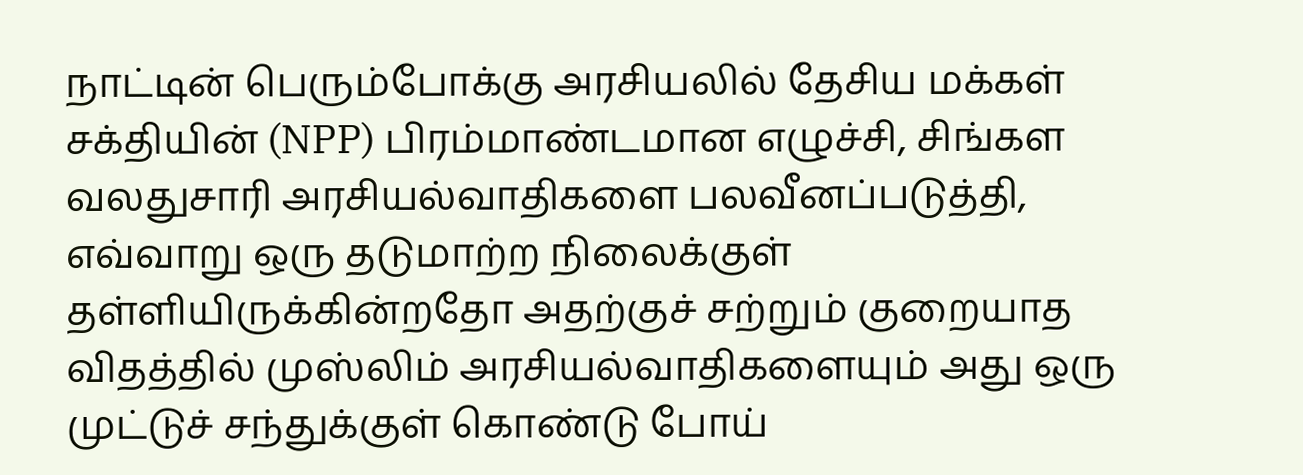நாட்டின் பெரும்போக்கு அரசியலில் தேசிய மக்கள் சக்தியின் (NPP) பிரம்மாண்டமான எழுச்சி, சிங்கள வலதுசாரி அரசியல்வாதிகளை பலவீனப்படுத்தி, எவ்வாறு ஒரு தடுமாற்ற நிலைக்குள் தள்ளியிருக்கின்றதோ அதற்குச் சற்றும் குறையாத விதத்தில் முஸ்லிம் அரசியல்வாதிகளையும் அது ஒரு முட்டுச் சந்துக்குள் கொண்டு போய்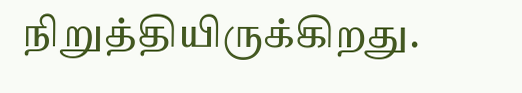நிறுத்தியிருக்கிறது.